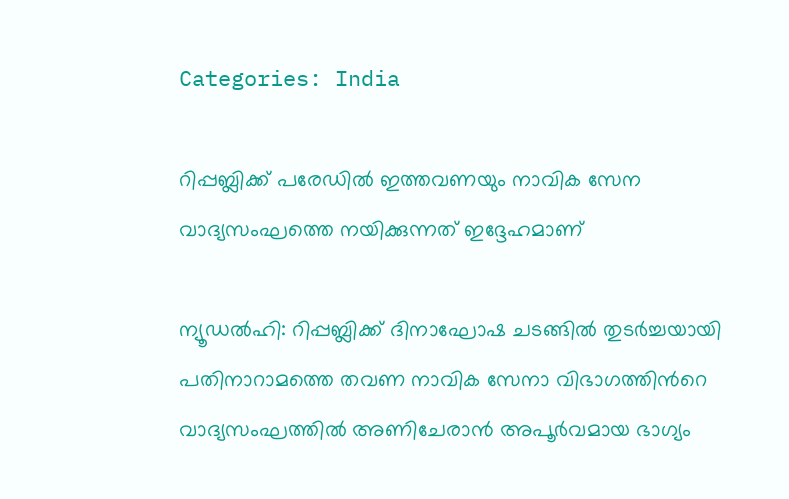Categories: India

റിപ്പബ്ലിക്ക് പരേഡില്‍ ഇത്തവണയും നാവിക സേന വാദ്യസംഘത്തെ നയിക്കുന്നത് ഇദ്ദേഹമാണ്

ന്യൂഡല്‍ഹി: റിപ്പബ്ലിക്ക് ദിനാഘോഷ ചടങ്ങില്‍ തുടര്‍ച്ചയായി പതിനാറാമത്തെ തവണ നാവിക സേനാ വിഭാഗത്തിന്‍റെ വാദ്യസംഘത്തില്‍ അണിചേരാന്‍ അപൂര്‍വമായ ഭാഗ്യം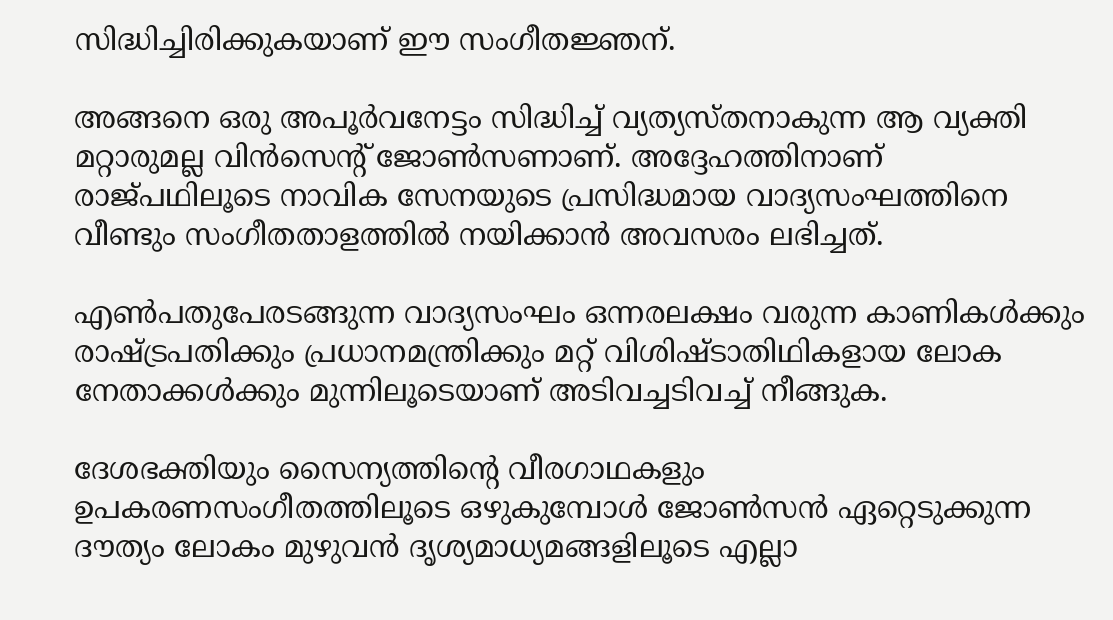സിദ്ധിച്ചിരിക്കുകയാണ് ഈ സംഗീതജ്ഞന്.

അങ്ങനെ ഒരു അപൂര്‍വനേട്ടം സിദ്ധിച്ച് വ്യത്യസ്തനാകുന്ന ആ വ്യക്തി മറ്റാരുമല്ല വിന്‍സെന്റ് ജോണ്‍സണാണ്. അദ്ദേഹത്തിനാണ് രാജ്പഥിലൂടെ നാവിക സേനയുടെ പ്രസിദ്ധമായ വാദ്യസംഘത്തിനെ വീണ്ടും സംഗീതതാളത്തില്‍ നയിക്കാന്‍ അവസരം ലഭിച്ചത്.

എണ്‍പതുപേരടങ്ങുന്ന വാദ്യസംഘം ഒന്നരലക്ഷം വരുന്ന കാണികള്‍ക്കും രാഷ്ട്രപതിക്കും പ്രധാനമന്ത്രിക്കും മറ്റ് വിശിഷ്ടാതിഥികളായ ലോക നേതാക്കള്‍ക്കും മുന്നിലൂടെയാണ് അടിവച്ചടിവച്ച് നീങ്ങുക.

ദേശഭക്തിയും സൈന്യത്തിന്‍റെ വീരഗാഥകളും ഉപകരണസംഗീതത്തിലൂടെ ഒഴുകുമ്പോള്‍ ജോണ്‍സന്‍ ഏറ്റെടുക്കുന്ന ദൗത്യം ലോകം മുഴുവന്‍ ദൃശ്യമാധ്യമങ്ങളിലൂടെ എല്ലാ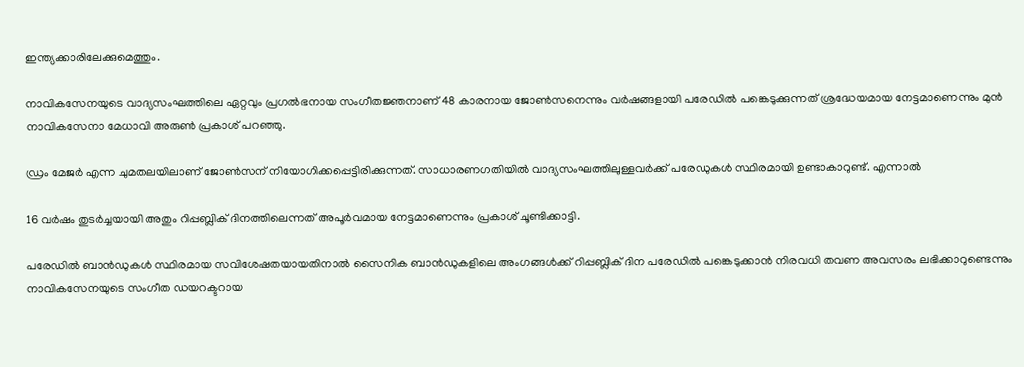ഇന്ത്യക്കാരിലേക്കുമെത്തും.

നാവികസേനയുടെ വാദ്യസംഘത്തിലെ ഏറ്റവും പ്രഗല്‍ഭനായ സംഗീതജ്ഞനാണ് 48 കാരനായ ജോണ്‍സനെന്നും വര്‍ഷങ്ങളായി പരേഡില്‍ പങ്കെടുക്കുന്നത് ശ്രദ്ധേയമായ നേട്ടമാണെന്നും മുന്‍ നാവികസേനാ മേധാവി അരുണ്‍ പ്രകാശ് പറഞ്ഞു.

ഡ്രം മേജര്‍ എന്ന ചുമതലയിലാണ് ജോണ്‍സന് നിയോഗിക്കപ്പെട്ടിരിക്കുന്നത്. സാധാരണഗതിയില്‍ വാദ്യസംഘത്തിലുള്ളവര്‍ക്ക് പരേഡുകള്‍ സ്ഥിരമായി ഉണ്ടാകാറുണ്ട്. എന്നാല്‍

16 വര്‍ഷം തുടര്‍ച്ചയായി അതും റിപ്പബ്ലിക് ദിനത്തിലെന്നത് അപൂര്‍വമായ നേട്ടമാണെന്നും പ്രകാശ് ചൂണ്ടിക്കാട്ടി.

പരേഡിൽ ബാൻഡുകൾ സ്ഥിരമായ സവിശേഷതയായതിനാൽ സൈനിക ബാൻഡുകളിലെ അംഗങ്ങൾക്ക് റിപ്പബ്ലിക് ദിന പരേഡിൽ പങ്കെടുക്കാൻ നിരവധി തവണ അവസരം ലഭിക്കാറുണ്ടെന്നും നാവികസേനയുടെ സംഗീത ഡയറക്ടറായ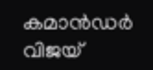കമാൻഡർ വിജയ്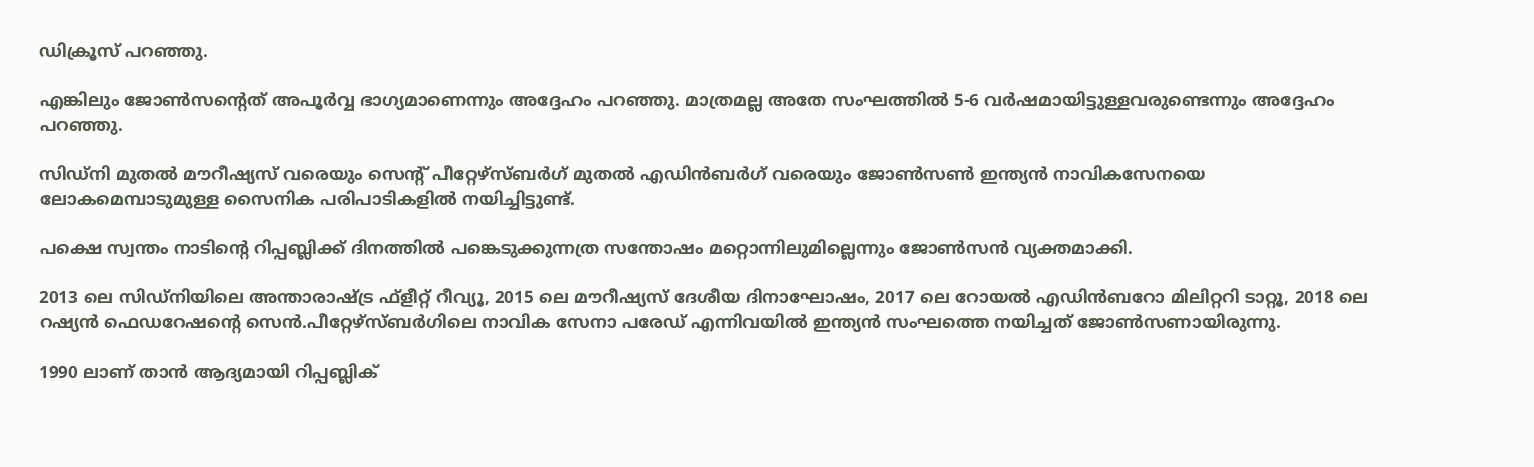ഡിക്രൂസ് പറഞ്ഞു.

എങ്കിലും ജോണ്‍സന്റെത് അപൂര്‍വ്വ ഭാഗ്യമാണെന്നും അദ്ദേഹം പറഞ്ഞു. മാത്രമല്ല അതേ സംഘത്തില്‍ 5-6 വര്‍ഷമായിട്ടുള്ളവരുണ്ടെന്നും അദ്ദേഹം പറഞ്ഞു.

സിഡ്‌നി മുതൽ മൗറീഷ്യസ് വരെയും സെന്റ് പീറ്റേഴ്‌സ്ബർഗ് മുതൽ എഡിൻബർഗ് വരെയും ജോൺസൺ ഇന്ത്യൻ നാവികസേനയെ ലോകമെമ്പാടുമുള്ള സൈനിക പരിപാടികളില്‍ നയിച്ചിട്ടുണ്ട്.

പക്ഷെ സ്വന്തം നാടിന്‍റെ റിപ്പബ്ലിക്ക് ദിനത്തില്‍ പങ്കെടുക്കുന്നത്ര സന്തോഷം മറ്റൊന്നിലുമില്ലെന്നും ജോണ്‍സന്‍ വ്യക്തമാക്കി.

2013 ലെ സിഡ്‌നിയിലെ അന്താരാഷ്ട്ര ഫ്‌ളീറ്റ് റീവ്യൂ, 2015 ലെ മൗറീഷ്യസ് ദേശീയ ദിനാഘോഷം, 2017 ലെ റോയല്‍ എഡിന്‍ബറോ മിലിറ്ററി ടാറ്റൂ, 2018 ലെ റഷ്യന്‍ ഫെഡറേഷന്‍റെ സെന്‍.പീറ്റേഴ്‌സ്ബര്‍ഗിലെ നാവിക സേനാ പരേഡ് എന്നിവയില്‍ ഇന്ത്യന്‍ സംഘത്തെ നയിച്ചത് ജോണ്‍സണായിരുന്നു.

1990 ലാണ് താന്‍ ആദ്യമായി റിപ്പബ്ലിക്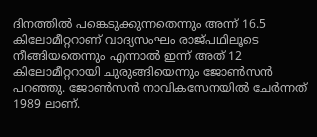ദിനത്തില്‍ പങ്കെടുക്കുന്നതെന്നും അന്ന് 16.5 കിലോമീറ്ററാണ് വാദ്യസംഘം രാജ്പഥിലൂടെ നീങ്ങിയതെന്നും എന്നാല്‍ ഇന്ന് അത് 12 കിലോമീറ്ററായി ചുരുങ്ങിയെന്നും ജോണ്‍സന്‍ പറഞ്ഞു. ജോണ്‍സന്‍ നാവികസേനയില്‍ ചേര്‍ന്നത്‌ 1989 ലാണ്.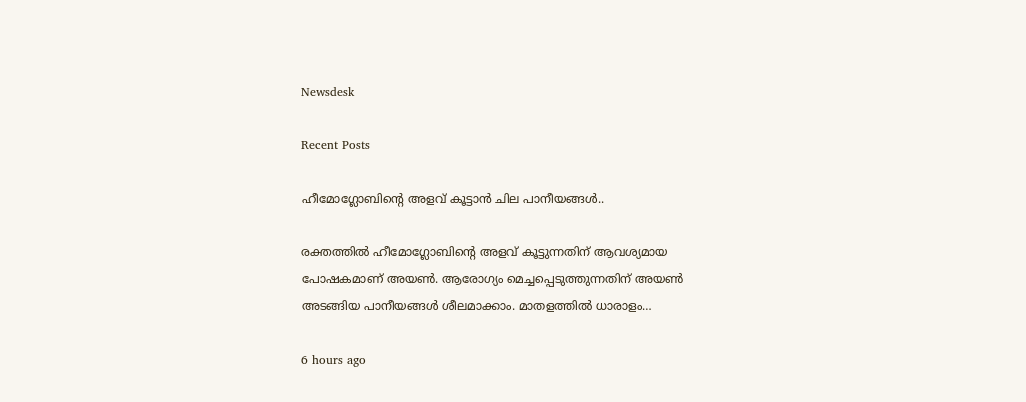Newsdesk

Recent Posts

ഹീമോഗ്ലോബിന്റെ അളവ് കൂട്ടാൻ ചില പാനീയങ്ങൾ..

രക്തത്തിൽ ഹീമോഗ്ലോബിന്റെ അളവ് കൂട്ടുന്നതിന് ആവശ്യമായ പോഷകമാണ് അയൺ. ആരോഗ്യം മെച്ചപ്പെടുത്തുന്നതിന് അയൺ അടങ്ങിയ പാനീയങ്ങൾ ശീലമാക്കാം. മാതളത്തിൽ ധാരാളം…

6 hours ago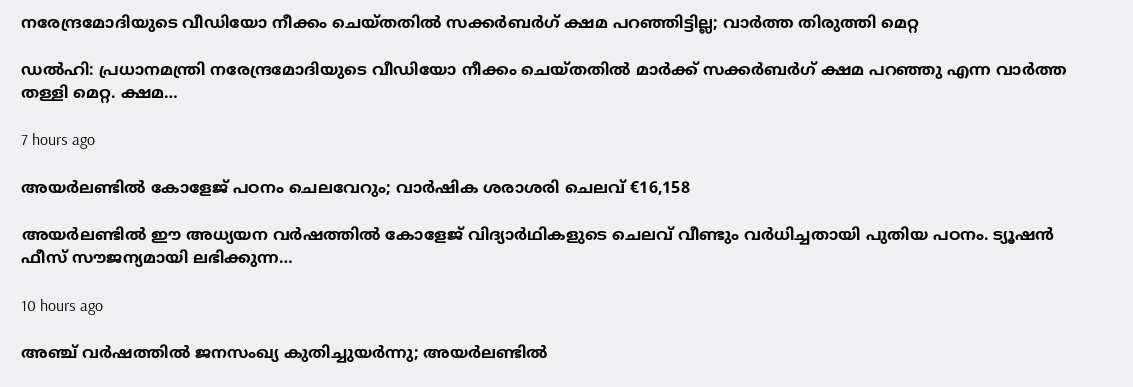നരേന്ദ്രമോദിയുടെ വീഡിയോ നീക്കം ചെയ്തതിൽ സക്കർബർഗ് ക്ഷമ പറഞ്ഞിട്ടില്ല; വാർത്ത തിരുത്തി മെറ്റ

ഡൽഹി: പ്രധാനമന്ത്രി നരേന്ദ്രമോദിയുടെ വീഡിയോ നീക്കം ചെയ്തതിൽ മാർക്ക് സക്കർബർഗ് ക്ഷമ പറഞ്ഞു എന്ന വാർത്ത തള്ളി മെറ്റ. ക്ഷമ…

7 hours ago

അയർലണ്ടിൽ കോളേജ് പഠനം ചെലവേറും; വാർഷിക ശരാശരി ചെലവ് €16,158

അയർലണ്ടിൽ ഈ അധ്യയന വർഷത്തിൽ കോളേജ് വിദ്യാർഥികളുടെ ചെലവ് വീണ്ടും വർധിച്ചതായി പുതിയ പഠനം. ട്യൂഷൻ ഫീസ് സൗജന്യമായി ലഭിക്കുന്ന…

10 hours ago

അഞ്ച് വർഷത്തിൽ ജനസംഖ്യ കുതിച്ചുയർന്നു; അയർലണ്ടിൽ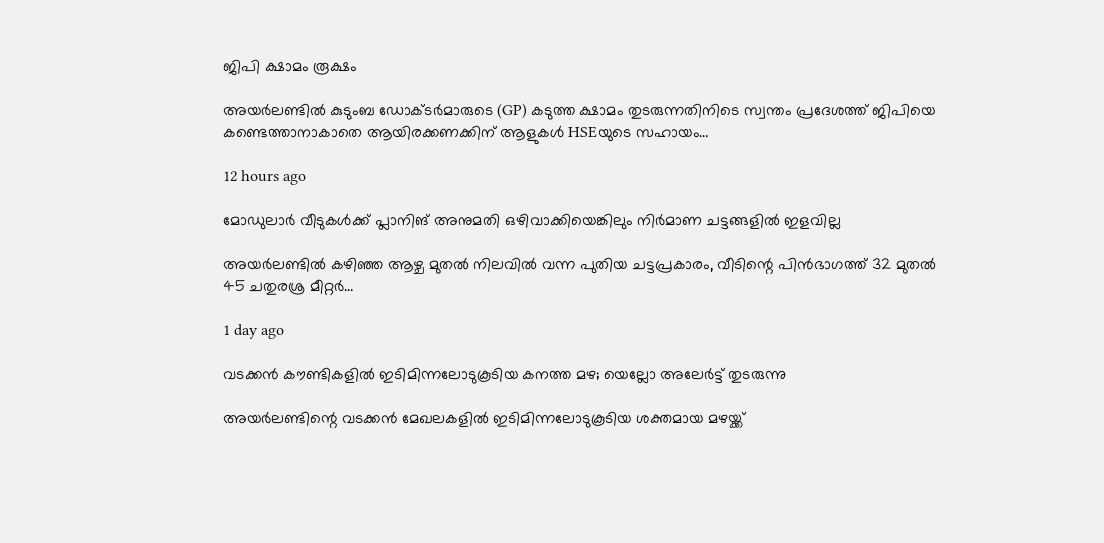ജിപി ക്ഷാമം രൂക്ഷം

അയർലണ്ടിൽ കുടുംബ ഡോക്ടർമാരുടെ (GP) കടുത്ത ക്ഷാമം തുടരുന്നതിനിടെ സ്വന്തം പ്രദേശത്ത് ജിപിയെ കണ്ടെത്താനാകാതെ ആയിരക്കണക്കിന് ആളുകൾ HSEയുടെ സഹായം…

12 hours ago

മോഡുലാർ വീടുകൾക്ക് പ്ലാനിങ് അനുമതി ഒഴിവാക്കിയെങ്കിലും നിർമാണ ചട്ടങ്ങളിൽ ഇളവില്ല

അയർലണ്ടിൽ കഴിഞ്ഞ ആഴ്ച മുതൽ നിലവിൽ വന്ന പുതിയ ചട്ടപ്രകാരം, വീടിന്റെ പിൻഭാഗത്ത് 32 മുതൽ 45 ചതുരശ്ര മീറ്റർ…

1 day ago

വടക്കൻ കൗണ്ടികളിൽ ഇടിമിന്നലോടുകൂടിയ കനത്ത മഴ; യെല്ലോ അലേർട്ട് തുടരുന്നു

അയർലണ്ടിന്റെ വടക്കൻ മേഖലകളിൽ ഇടിമിന്നലോടുകൂടിയ ശക്തമായ മഴയ്ക്ക്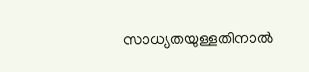സാധ്യതയുള്ളതിനാൽ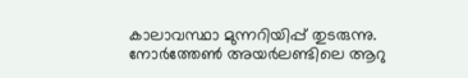കാലാവസ്ഥാ മുന്നറിയിപ്പ് തുടരുന്നു. നോർത്തേൺ അയർലണ്ടിലെ ആറു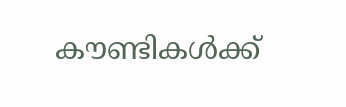കൗണ്ടികൾക്ക്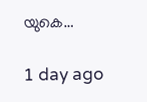യുകെ…

1 day ago